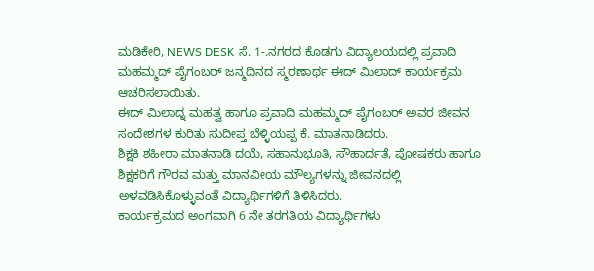ಮಡಿಕೇರಿ, NEWS DESK ಸೆ. 1-.ನಗರದ ಕೊಡಗು ವಿದ್ಯಾಲಯದಲ್ಲಿ ಪ್ರವಾದಿ ಮಹಮ್ಮದ್ ಪೈಗಂಬರ್ ಜನ್ಮದಿನದ ಸ್ಮರಣಾರ್ಥ ಈದ್ ಮಿಲಾದ್ ಕಾರ್ಯಕ್ರಮ ಆಚರಿಸಲಾಯಿತು.
ಈದ್ ಮಿಲಾದ್ನ ಮಹತ್ವ ಹಾಗೂ ಪ್ರವಾದಿ ಮಹಮ್ಮದ್ ಪೈಗಂಬರ್ ಅವರ ಜೀವನ ಸಂದೇಶಗಳ ಕುರಿತು ಸುದೀಪ್ತ ಬೆಳ್ಳಿಯಪ್ಪ ಕೆ. ಮಾತನಾಡಿದರು.
ಶಿಕ್ಷಕಿ ಶಹೀರಾ ಮಾತನಾಡಿ ದಯೆ, ಸಹಾನುಭೂತಿ, ಸೌಹಾರ್ದತೆ, ಪೋಷಕರು ಹಾಗೂ ಶಿಕ್ಷಕರಿಗೆ ಗೌರವ ಮತ್ತು ಮಾನವೀಯ ಮೌಲ್ಯಗಳನ್ನು ಜೀವನದಲ್ಲಿ ಅಳವಡಿಸಿಕೊಳ್ಳುವಂತೆ ವಿದ್ಯಾರ್ಥಿಗಳಿಗೆ ತಿಳಿಸಿದರು.
ಕಾರ್ಯಕ್ರಮದ ಅಂಗವಾಗಿ 6 ನೇ ತರಗತಿಯ ವಿದ್ಯಾರ್ಥಿಗಳು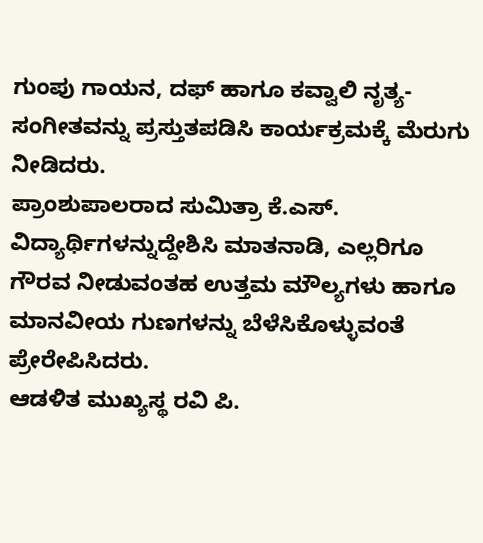ಗುಂಪು ಗಾಯನ, ದಫ್ ಹಾಗೂ ಕವ್ವಾಲಿ ನೃತ್ಯ-ಸಂಗೀತವನ್ನು ಪ್ರಸ್ತುತಪಡಿಸಿ ಕಾರ್ಯಕ್ರಮಕ್ಕೆ ಮೆರುಗು ನೀಡಿದರು.
ಪ್ರಾಂಶುಪಾಲರಾದ ಸುಮಿತ್ರಾ ಕೆ.ಎಸ್. ವಿದ್ಯಾರ್ಥಿಗಳನ್ನುದ್ದೇಶಿಸಿ ಮಾತನಾಡಿ, ಎಲ್ಲರಿಗೂ ಗೌರವ ನೀಡುವಂತಹ ಉತ್ತಮ ಮೌಲ್ಯಗಳು ಹಾಗೂ ಮಾನವೀಯ ಗುಣಗಳನ್ನು ಬೆಳೆಸಿಕೊಳ್ಳುವಂತೆ ಪ್ರೇರೇಪಿಸಿದರು.
ಆಡಳಿತ ಮುಖ್ಯಸ್ಥ ರವಿ ಪಿ.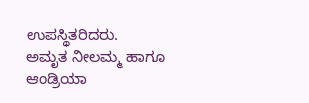ಉಪಸ್ಥಿತರಿದರು.
ಅಮೃತ ನೀಲಮ್ಮ ಹಾಗೂ ಆಂಡ್ರಿಯಾ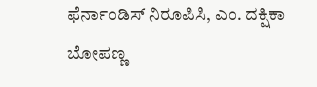ಫೆರ್ನಾಂಡಿಸ್ ನಿರೂಪಿಸಿ, ಎಂ. ದಕ್ಷಿಕಾ ಬೋಪಣ್ಣ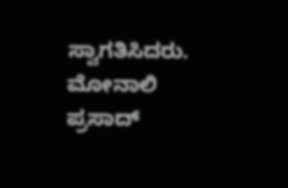ಸ್ವಾಗತಿಸಿದರು. ಮೋನಾಲಿ ಪ್ರಸಾದ್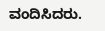ವಂದಿಸಿದರು.